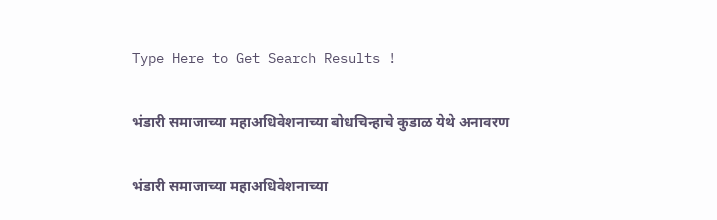Type Here to Get Search Results !

भंडारी समाजाच्या महाअधिवेशनाच्या बोधचिन्हाचे कुडाळ येथे अनावरण

भंडारी समाजाच्या महाअधिवेशनाच्या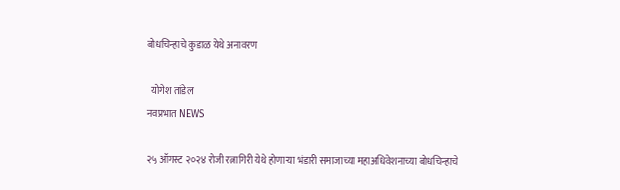बोधचिन्हाचे कुडाळ येथे अनावरण

  योगेश तांडेल
नवप्रभात NEWS

२५ ऑगस्ट २०२४ रोजी रत्नागिरी येथे होणाऱ्या भंडारी समाजाच्या महाअधिवेशनाच्या बोधचिन्हाचे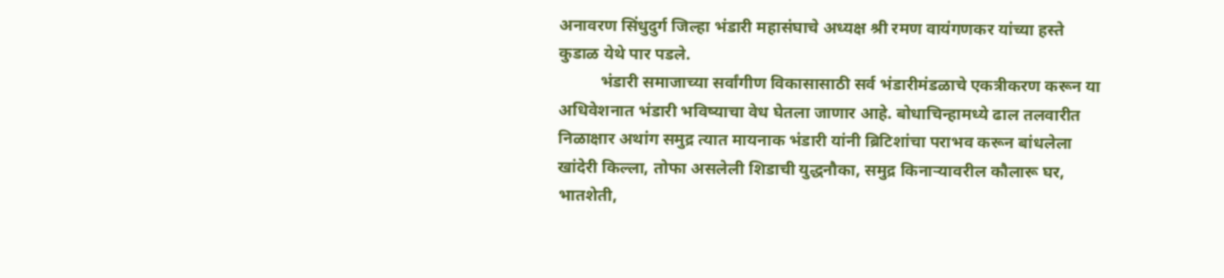अनावरण सिंधुदुर्ग जिल्हा भंडारी महासंघाचे अध्यक्ष श्री रमण वायंगणकर यांच्या हस्ते कुडाळ येथे पार पडले.
          भंडारी समाजाच्या सर्वांगीण विकासासाठी सर्व भंडारीमंडळाचे एकत्रीकरण करून या अधिवेशनात भंडारी भविष्याचा वेध घेतला जाणार आहे. बोधाचिन्हामध्ये ढाल तलवारीत निळाक्षार अथांग समुद्र त्यात मायनाक भंडारी यांनी ब्रिटिशांचा पराभव करून बांधलेला खांदेरी किल्ला, तोफा असलेली शिडाची युद्धनौका, समुद्र किनाऱ्यावरील कौलारू घर, भातशेती,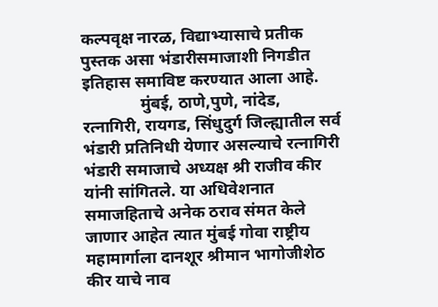कल्पवृक्ष नारळ, विद्याभ्यासाचे प्रतीक पुस्तक असा भंडारीसमाजाशी निगडीत इतिहास समाविष्ट करण्यात आला आहे.
              मुंबई, ठाणे,पुणे, नांदेड, रत्नागिरी, रायगड, सिंधुदुर्ग जिल्ह्यातील सर्व भंडारी प्रतिनिधी येणार असल्याचे रत्नागिरी भंडारी समाजाचे अध्यक्ष श्री राजीव कीर यांनी सांगितले. या अधिवेशनात समाजहिताचे अनेक ठराव संमत केले जाणार आहेत त्यात मुंबई गोवा राष्ट्रीय महामार्गाला दानशूर श्रीमान भागोजीशेठ कीर याचे नाव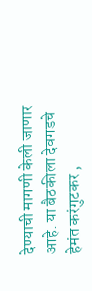देण्याची मागणी केली जाणार आहे. या बैठकीला देवगडचे हेमंत करंगुटकर ,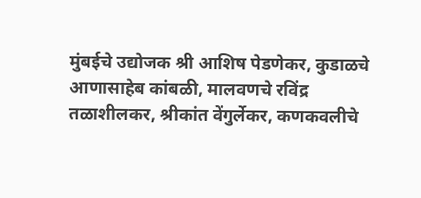मुंबईचे उद्योजक श्री आशिष पेडणेकर, कुडाळचे आणासाहेब कांबळी, मालवणचे रविंद्र तळाशीलकर, श्रीकांत वेंगुर्लेकर, कणकवलीचे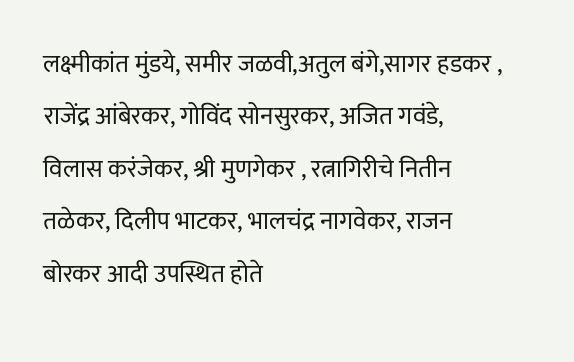लक्ष्मीकांत मुंडये, समीर जळवी,अतुल बंगे,सागर हडकर , राजेंद्र आंबेरकर, गोविंद सोनसुरकर, अजित गवंडे, विलास करंजेकर, श्री मुणगेकर , रत्नागिरीचे नितीन तळेकर, दिलीप भाटकर, भालचंद्र नागवेकर, राजन बोरकर आदी उपस्थित होते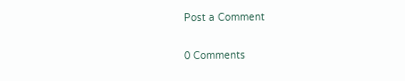Post a Comment

0 Comments